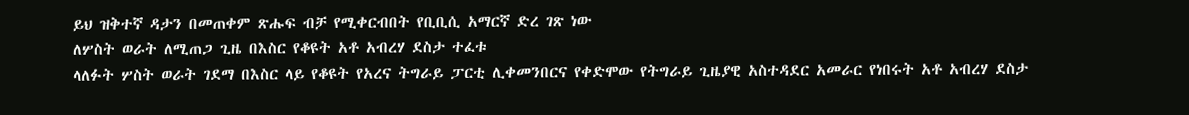ይህ ዝቅተኛ ዳታን በመጠቀም ጽሑፍ ብቻ የሚቀርብበት የቢቢሲ አማርኛ ድረ ገጽ ነው
ለሦስት ወራት ለሚጠጋ ጊዜ በእስር የቆዩት አቶ አብረሃ ደስታ ተፈቱ
ላለፉት ሦስት ወራት ገደማ በእስር ላይ የቆዩት የአረና ትግራይ ፓርቲ ሊቀመንበርና የቀድሞው የትግራይ ጊዜያዊ አስተዳደር አመራር የነበሩት አቶ አብረሃ ደስታ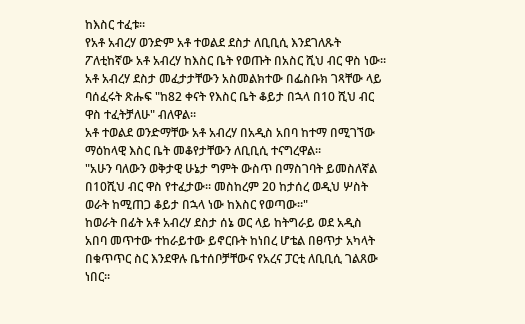ከእስር ተፈቱ።
የአቶ አብረሃ ወንድም አቶ ተወልደ ደስታ ለቢቢሲ እንደገለጹት ፖለቲከኛው አቶ አብረሃ ከእስር ቤት የወጡት በአስር ሺህ ብር ዋስ ነው።
አቶ አብረሃ ደስታ መፈታታቸውን አስመልክተው በፌስቡክ ገጻቸው ላይ ባሰፈሩት ጽሑፍ "ከ82 ቀናት የእስር ቤት ቆይታ በኋላ በ10 ሺህ ብር ዋስ ተፈትቻለሁ" ብለዋል።
አቶ ተወልደ ወንድማቸው አቶ አብረሃ በአዲስ አበባ ከተማ በሚገኘው ማዕከላዊ እስር ቤት መቆየታቸውን ለቢቢሲ ተናግረዋል።
"አሁን ባለውን ወቅታዊ ሁኔታ ግምት ውስጥ በማስገባት ይመስለኛል በ10ሺህ ብር ዋስ የተፈታው። መስከረም 20 ከታሰረ ወዲህ ሦስት ወራት ከሚጠጋ ቆይታ በኋላ ነው ከእስር የወጣው።"
ከወራት በፊት አቶ አብረሃ ደስታ ሰኔ ወር ላይ ከትግራይ ወደ አዲስ አበባ መጥተው ተከራይተው ይኖርቡት ከነበረ ሆቴል በፀጥታ አካላት በቁጥጥር ስር እንደዋሉ ቤተሰቦቻቸውና የአረና ፓርቲ ለቢቢሲ ገልጸው ነበር።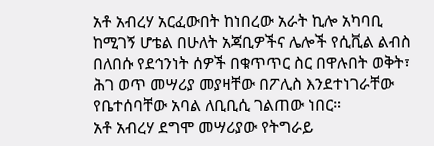አቶ አብረሃ አርፈውበት ከነበረው አራት ኪሎ አካባቢ ከሚገኝ ሆቴል በሁለት አጃቢዎችና ሌሎች የሲቪል ልብስ በለበሱ የደኅንነት ሰዎች በቁጥጥር ስር በዋሉበት ወቅት፣ ሕገ ወጥ መሣሪያ መያዛቸው በፖሊስ እንደተነገራቸው የቤተሰባቸው አባል ለቢቢሲ ገልጠው ነበር።
አቶ አብረሃ ደግሞ መሣሪያው የትግራይ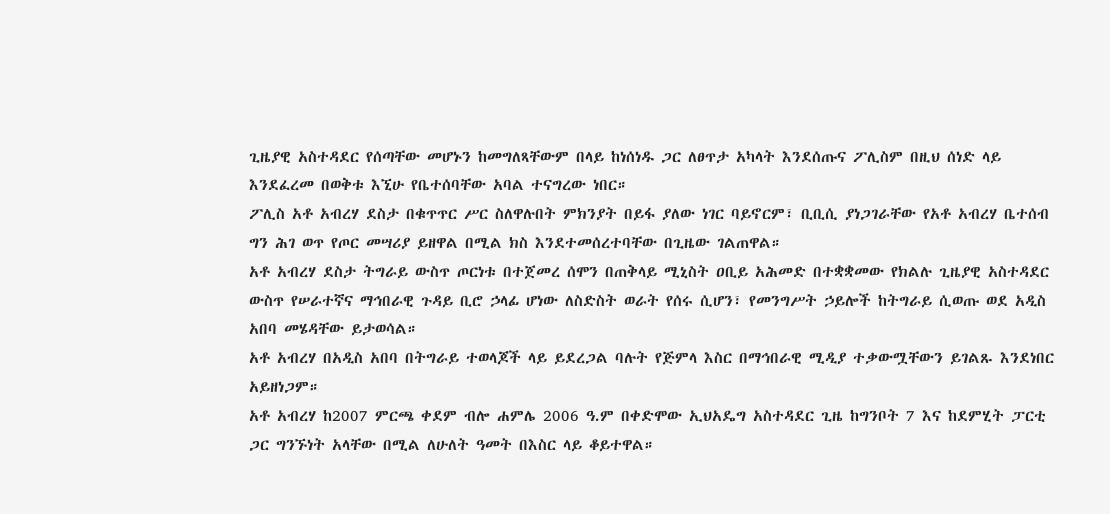ጊዜያዊ አስተዳደር የሰጣቸው መሆኑን ከመግለጻቸውም በላይ ከነሰነዱ ጋር ለፀጥታ አካላት እንደሰጡና ፖሊስም በዚህ ሰነድ ላይ እንደፈረመ በወቅቱ እኚሁ የቤተሰባቸው አባል ተናግረው ነበር።
ፖሊስ አቶ አብረሃ ደስታ በቁጥጥር ሥር ስለዋሉበት ምክንያት በይፋ ያለው ነገር ባይኖርም፣ ቢቢሲ ያነጋገራቸው የአቶ አብረሃ ቤተሰብ ግን ሕገ ወጥ የጦር መሣሪያ ይዘዋል በሚል ክስ እንደተመሰረተባቸው በጊዜው ገልጠዋል።
አቶ አብረሃ ደስታ ትግራይ ውስጥ ጦርነቱ በተጀመረ ሰሞን በጠቅላይ ሚኒስት ዐቢይ አሕመድ በተቋቋመው የክልሉ ጊዜያዊ አስተዳደር ውስጥ የሠራተኛና ማኅበራዊ ጉዳይ ቢሮ ኃላፊ ሆነው ለስድስት ወራት የሰሩ ሲሆን፣ የመንግሥት ኃይሎች ከትግራይ ሲወጡ ወደ አዲስ አበባ መሄዳቸው ይታወሳል።
አቶ አብረሃ በአዲስ አበባ በትግራይ ተወላጆች ላይ ይደረጋል ባሉት የጅምላ እስር በማኅበራዊ ሚዲያ ተቃውሟቸውን ይገልጹ እንደነበር አይዘነጋም።
አቶ አብረሃ ከ2007 ምርጫ ቀደም ብሎ ሐምሌ 2006 ዓ.ም በቀድሞው ኢህአዴግ አስተዳደር ጊዜ ከግንቦት 7 እና ከደምሂት ፓርቲ ጋር ግንኙነት አላቸው በሚል ለሁለት ዓመት በእስር ላይ ቆይተዋል።